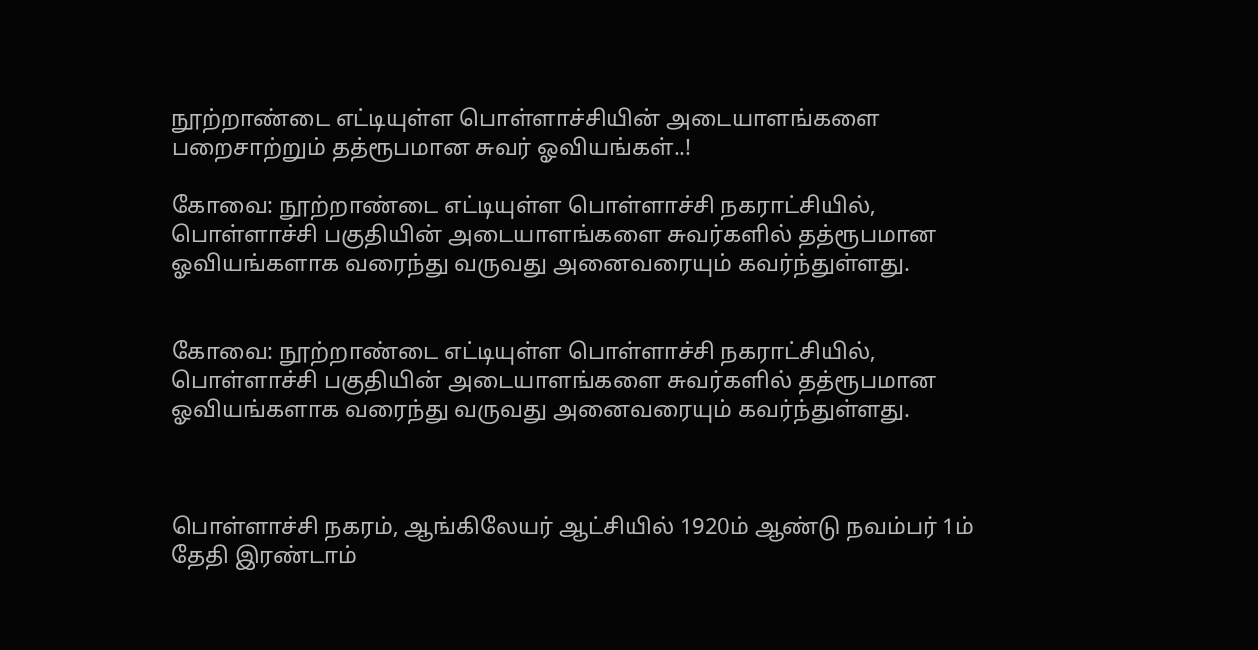நூற்றாண்டை எட்டியுள்ள பொள்ளாச்சியின் அடையாளங்களை பறைசாற்றும் தத்ரூபமான சுவர் ஓவியங்கள்..!

கோவை: நூற்றாண்டை எட்டியுள்ள பொள்ளாச்சி நகராட்சியில், பொள்ளாச்சி பகுதியின் அடையாளங்களை சுவர்களில் தத்ரூபமான ஓவியங்களாக வரைந்து வருவது அனைவரையும் கவர்ந்துள்ளது.


கோவை: நூற்றாண்டை எட்டியுள்ள பொள்ளாச்சி நகராட்சியில், பொள்ளாச்சி பகுதியின் அடையாளங்களை சுவர்களில் தத்ரூபமான ஓவியங்களாக வரைந்து வருவது அனைவரையும் கவர்ந்துள்ளது.



பொள்ளாச்சி நகரம், ஆங்கிலேயர் ஆட்சியில் 1920ம் ஆண்டு நவம்பர் 1ம் தேதி இரண்டாம்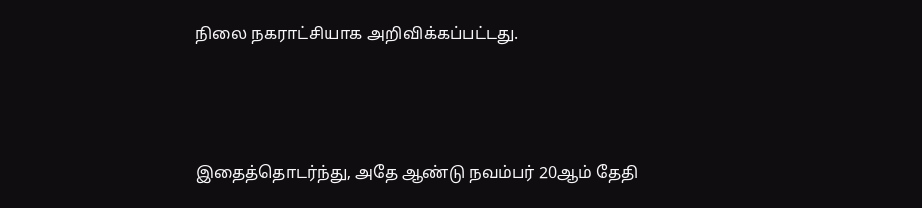நிலை நகராட்சியாக அறிவிக்கப்பட்டது.



இதைத்தொடர்ந்து, அதே ஆண்டு நவம்பர் 20ஆம் தேதி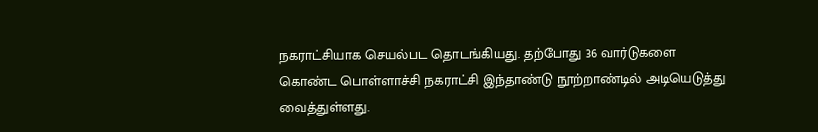நகராட்சியாக செயல்பட தொடங்கியது. தற்போது 36 வார்டுகளை கொண்ட பொள்ளாச்சி நகராட்சி இந்தாண்டு நூற்றாண்டில் அடியெடுத்து வைத்துள்ளது.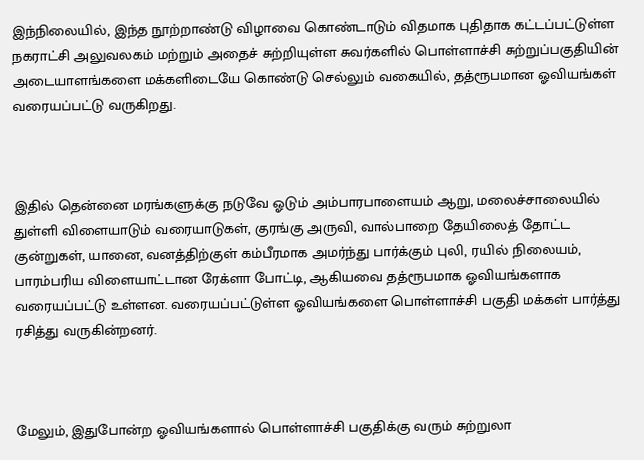இந்நிலையில், இந்த நூற்றாண்டு விழாவை கொண்டாடும் விதமாக புதிதாக கட்டப்பட்டுள்ள நகராட்சி அலுவலகம் மற்றும் அதைச் சுற்றியுள்ள சுவர்களில் பொள்ளாச்சி சுற்றுப்பகுதியின் அடையாளங்களை மக்களிடையே கொண்டு செல்லும் வகையில், தத்ரூபமான ஓவியங்கள் வரையப்பட்டு வருகிறது.



இதில் தென்னை மரங்களுக்கு நடுவே ஓடும் அம்பாரபாளையம் ஆறு, மலைச்சாலையில் துள்ளி விளையாடும் வரையாடுகள், குரங்கு அருவி, வால்பாறை தேயிலைத் தோட்ட குன்றுகள், யானை, வனத்திற்குள் கம்பீரமாக அமர்ந்து பார்க்கும் புலி, ரயில் நிலையம், பாரம்பரிய விளையாட்டான ரேக்ளா போட்டி, ஆகியவை தத்ரூபமாக ஓவியங்களாக வரையப்பட்டு உள்ளன. வரையப்பட்டுள்ள ஓவியங்களை பொள்ளாச்சி பகுதி மக்கள் பார்த்து ரசித்து வருகின்றனர்.



மேலும், இதுபோன்ற ஓவியங்களால் பொள்ளாச்சி பகுதிக்கு வரும் சுற்றுலா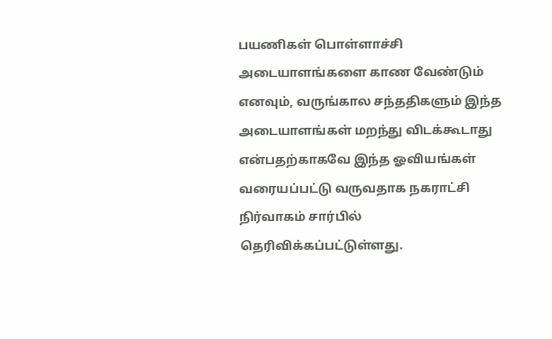பயணிகள் பொள்ளாச்சி அடையாளங்களை காண வேண்டும் எனவும், வருங்கால சந்ததிகளும் இந்த அடையாளங்கள் மறந்து விடக்கூடாது என்பதற்காகவே இந்த ஓவியங்கள் வரையப்பட்டு வருவதாக நகராட்சி நிர்வாகம் சார்பில் தெரிவிக்கப்பட்டுள்ளது.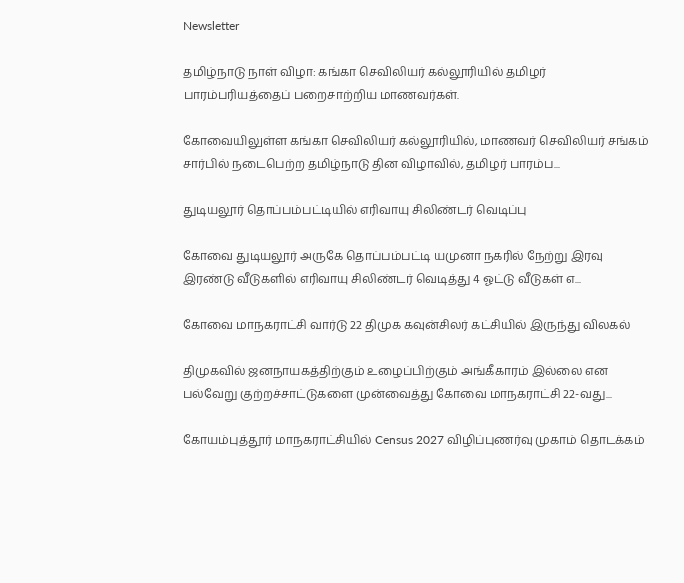Newsletter

தமிழ்நாடு நாள் விழா: கங்கா செவிலியர் கல்லூரியில் தமிழர் பாரம்பரியத்தைப் பறைசாற்றிய மாணவர்கள்.

கோவையிலுள்ள கங்கா செவிலியர் கல்லூரியில், மாணவர் செவிலியர் சங்கம் சார்பில் நடைபெற்ற தமிழ்நாடு தின விழாவில், தமிழர் பாரம்ப...

துடியலூர் தொப்பம்பட்டியில் எரிவாயு சிலிண்டர் வெடிப்பு

கோவை துடியலூர் அருகே தொப்பம்பட்டி யமுனா நகரில் நேற்று இரவு இரண்டு வீடுகளில் எரிவாயு சிலிண்டர் வெடித்து 4 ஓட்டு வீடுகள் எ...

கோவை மாநகராட்சி வார்டு 22 திமுக கவுன்சிலர் கட்சியில் இருந்து விலகல்

திமுகவில் ஜனநாயகத்திற்கும் உழைப்பிற்கும் அங்கீகாரம் இல்லை என பல்வேறு குற்றச்சாட்டுகளை முன்வைத்து கோவை மாநகராட்சி 22-வது...

கோயம்புத்தூர் மாநகராட்சியில் Census 2027 விழிப்புணர்வு முகாம் தொடக்கம்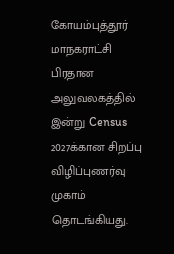கோயம்புத்தூர் மாநகராட்சி பிரதான அலுவலகத்தில் இன்று Census 2027க்கான சிறப்பு விழிப்புணர்வு முகாம் தொடங்கியது.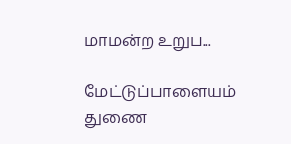மாமன்ற உறுப...

மேட்டுப்பாளையம் துணை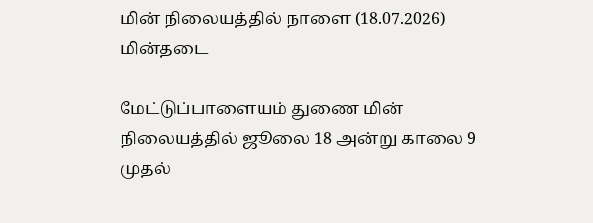மின் நிலையத்தில் நாளை (18.07.2026) மின்தடை

மேட்டுப்பாளையம் துணை மின் நிலையத்தில் ஜூலை 18 அன்று காலை 9 முதல்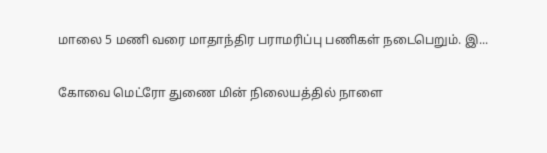மாலை 5 மணி வரை மாதாந்திர பராமரிப்பு பணிகள் நடைபெறும். இ...

கோவை மெட்ரோ துணை மின் நிலையத்தில் நாளை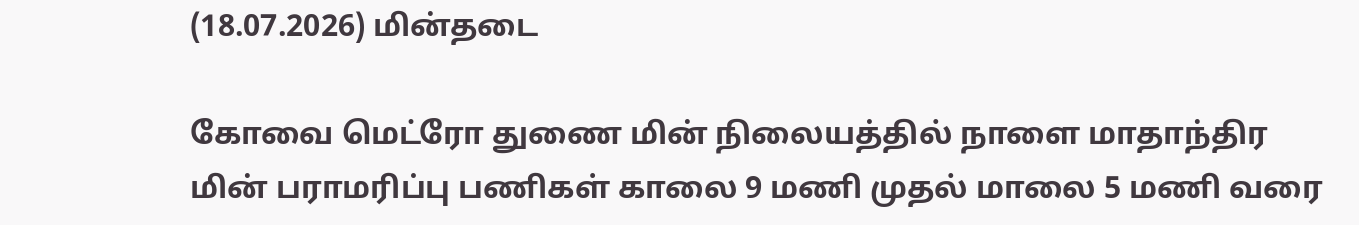(18.07.2026) மின்தடை

கோவை மெட்ரோ துணை மின் நிலையத்தில் நாளை மாதாந்திர மின் பராமரிப்பு பணிகள் காலை 9 மணி முதல் மாலை 5 மணி வரை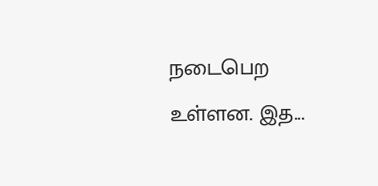நடைபெற உள்ளன. இத...